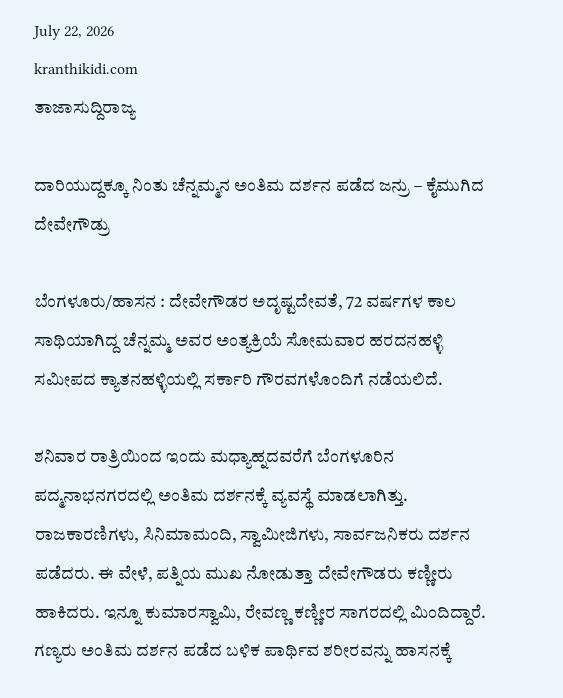July 22, 2026
kranthikidi.com
ತಾಜಾಸುದ್ದಿರಾಜ್ಯ

ದಾರಿಯುದ್ದಕ್ಕೂ ನಿಂತು ಚೆನ್ನಮ್ಮನ ಅಂತಿಮ ದರ್ಶನ ಪಡೆದ ಜನ್ರು – ಕೈಮುಗಿದ ದೇವೇಗೌಡ್ರು

ಬೆಂಗಳೂರು/ಹಾಸನ : ದೇವೇಗೌಡರ ಅದೃಷ್ಟದೇವತೆ, 72 ವರ್ಷಗಳ ಕಾಲ ಸಾಥಿಯಾಗಿದ್ದ ಚೆನ್ನಮ್ಮ ಅವರ ಅಂತ್ಯಕ್ರಿಯೆ ಸೋಮವಾರ ಹರದನಹಳ್ಳಿ ಸಮೀಪದ ಕ್ಯಾತನಹಳ್ಳಿಯಲ್ಲಿ ಸರ್ಕಾರಿ ಗೌರವಗಳೊಂದಿಗೆ ನಡೆಯಲಿದೆ.

ಶನಿವಾರ ರಾತ್ರಿಯಿಂದ ಇಂದು ಮಧ್ಯಾಹ್ನದವರೆಗೆ ಬೆಂಗಳೂರಿನ ಪದ್ಮನಾಭನಗರದಲ್ಲಿ ಅಂತಿಮ ದರ್ಶನಕ್ಕೆ ವ್ಯವಸ್ಥೆ ಮಾಡಲಾಗಿತ್ತು. ರಾಜಕಾರಣಿಗಳು, ಸಿನಿಮಾಮಂದಿ, ಸ್ವಾಮೀಜಿಗಳು, ಸಾರ್ವಜನಿಕರು ದರ್ಶನ ಪಡೆದರು. ಈ ವೇಳೆ, ಪತ್ನಿಯ ಮುಖ ನೋಡುತ್ತಾ ದೇವೇಗೌಡರು ಕಣ್ಣೀರು ಹಾಕಿದರು. ಇನ್ನೂ ಕುಮಾರಸ್ವಾಮಿ, ರೇವಣ್ಣ ಕಣ್ಣೀರ ಸಾಗರದಲ್ಲಿ ಮಿಂದಿದ್ದಾರೆ. ಗಣ್ಯರು ಅಂತಿಮ ದರ್ಶನ ಪಡೆದ ಬಳಿಕ ಪಾರ್ಥಿವ ಶರೀರವನ್ನು ಹಾಸನಕ್ಕೆ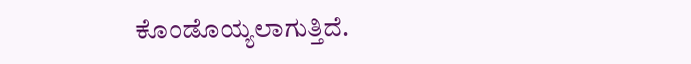ಕೊಂಡೊಯ್ಯಲಾಗುತ್ತಿದೆ.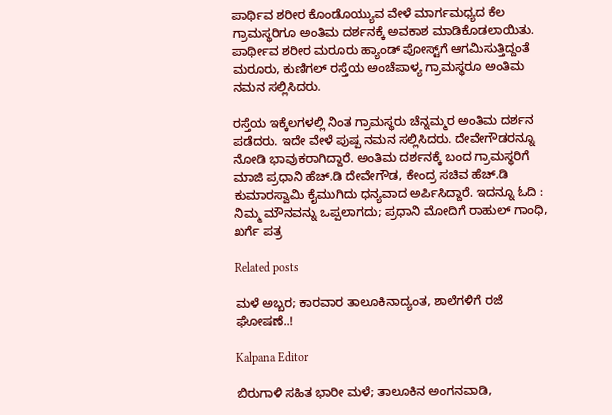ಪಾರ್ಥಿವ ಶರೀರ ಕೊಂಡೊಯ್ಯುವ ವೇಳೆ ಮಾರ್ಗಮಧ್ಯದ ಕೆಲ ಗ್ರಾಮಸ್ಥರಿಗೂ ಅಂತಿಮ ದರ್ಶನಕ್ಕೆ ಅವಕಾಶ ಮಾಡಿಕೊಡಲಾಯಿತು. ಪಾರ್ಥೀವ ಶರೀರ ಮರೂರು ಹ್ಯಾಂಡ್ ಪೋಸ್ಟ್‌ಗೆ ಆಗಮಿಸುತ್ತಿದ್ದಂತೆ ಮರೂರು, ಕುಣಿಗಲ್ ರಸ್ತೆಯ ಅಂಚೆಪಾಳ್ಯ ಗ್ರಾಮಸ್ಥರೂ ಅಂತಿಮ ನಮನ ಸಲ್ಲಿಸಿದರು.

ರಸ್ತೆಯ ಇಕ್ಕೆಲಗಳಲ್ಲಿ ನಿಂತ ಗ್ರಾಮಸ್ಥರು ಚೆನ್ನಮ್ಮರ ಅಂತಿಮ ದರ್ಶನ ಪಡೆದರು. ಇದೇ ವೇಳೆ ಪುಷ್ಪ ನಮನ ಸಲ್ಲಿಸಿದರು. ದೇವೇಗೌಡರನ್ನೂ ನೋಡಿ ಭಾವುಕರಾಗಿದ್ದಾರೆ. ಅಂತಿಮ ದರ್ಶನಕ್ಕೆ ಬಂದ ಗ್ರಾಮಸ್ಥರಿಗೆ ಮಾಜಿ ಪ್ರಧಾನಿ ಹೆಚ್‌.ಡಿ ದೇವೇಗೌಡ, ಕೇಂದ್ರ ಸಚಿವ ಹೆಚ್‌.ಡಿ ಕುಮಾರಸ್ವಾಮಿ ಕೈಮುಗಿದು ಧನ್ಯವಾದ ಅರ್ಪಿಸಿದ್ದಾರೆ. ಇದನ್ನೂ ಓದಿ : ನಿಮ್ಮ ಮೌನವನ್ನು ಒಪ್ಪಲಾಗದು; ಪ್ರಧಾನಿ ಮೋದಿಗೆ ರಾಹುಲ್ ಗಾಂಧಿ, ಖರ್ಗೆ ಪತ್ರ

Related posts

ಮಳೆ ಅಬ್ಬರ; ಕಾರವಾರ ತಾಲೂಕಿನಾದ್ಯಂತ, ಶಾಲೆಗಳಿಗೆ ರಜೆ ಘೋಷಣೆ..!

Kalpana Editor

ಬಿರುಗಾಳಿ ಸಹಿತ ಭಾರೀ ಮಳೆ; ತಾಲೂಕಿನ ಅಂಗನವಾಡಿ,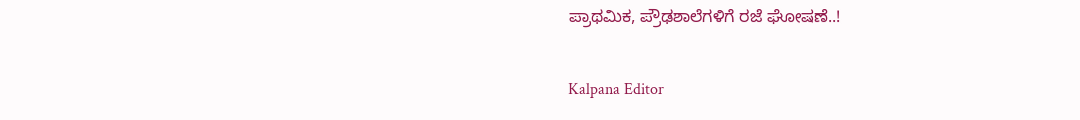ಪ್ರಾಥಮಿಕ, ಪ್ರೌಢಶಾಲೆಗಳಿಗೆ ರಜೆ ಘೋಷಣೆ..!

Kalpana Editor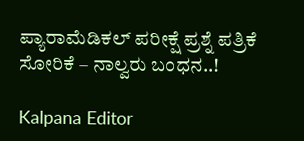ಪ್ಯಾರಾಮೆಡಿಕಲ್ ಪರೀಕ್ಷೆ ಪ್ರಶ್ನೆ ಪತ್ರಿಕೆ ಸೋರಿಕೆ – ನಾಲ್ವರು ಬಂಧನ..!

Kalpana Editor